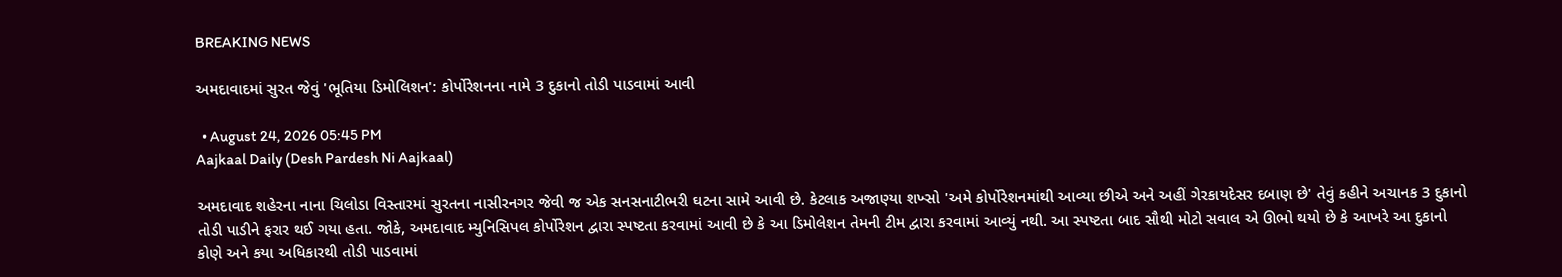BREAKING NEWS

અમદાવાદમાં સુરત જેવું 'ભૂતિયા ડિમોલિશન': કોર્પોરેશનના નામે 3 દુકાનો તોડી પાડવામાં આવી

  • August 24, 2026 05:45 PM
Aajkaal Daily (Desh Pardesh Ni Aajkaal)

અમદાવાદ શહેરના નાના ચિલોડા વિસ્તારમાં સુરતના નાસીરનગર જેવી જ એક સનસનાટીભરી ઘટના સામે આવી છે. કેટલાક અજાણ્યા શખ્સો 'અમે કોર્પોરેશનમાંથી આવ્યા છીએ અને અહીં ગેરકાયદેસર દબાણ છે' તેવું કહીને અચાનક 3 દુકાનો તોડી પાડીને ફરાર થઈ ગયા હતા. જોકે, અમદાવાદ મ્યુનિસિપલ કોર્પોરેશન દ્વારા સ્પષ્ટતા કરવામાં આવી છે કે આ ડિમોલેશન તેમની ટીમ દ્વારા કરવામાં આવ્યું નથી. આ સ્પષ્ટતા બાદ સૌથી મોટો સવાલ એ ઊભો થયો છે કે આખરે આ દુકાનો કોણે અને કયા અધિકારથી તોડી પાડવામાં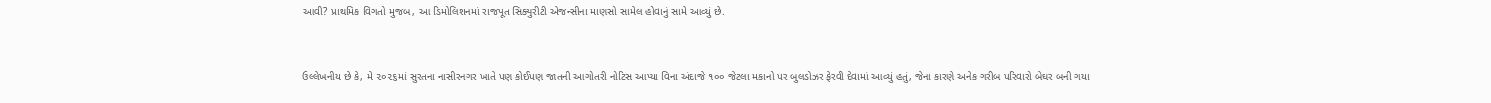આવી? પ્રાથમિક વિગતો મુજબ, આ ડિમોલિશનમાં રાજપૂત સિક્યુરીટી એજન્સીના માણસો સામેલ હોવાનું સામે આવ્યું છે.


ઉલ્લેખનીય છે કે, મે ૨૦૨૬માં સુરતના નાસીરનગર ખાતે પણ કોઈપણ જાતની આગોતરી નોટિસ આપ્યા વિના અંદાજે ૧૦૦ જેટલા મકાનો પર બુલડોઝર ફેરવી દેવામાં આવ્યું હતું, જેના કારણે અનેક ગરીબ પરિવારો બેઘર બની ગયા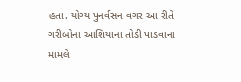હતા. યોગ્ય પુનર્વસન વગર આ રીતે ગરીબોના આશિયાના તોડી પાડવાના મામલે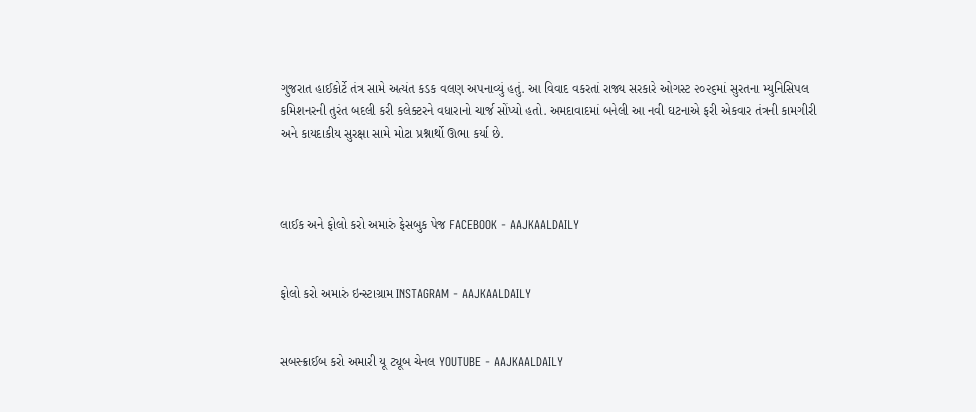ગુજરાત હાઈકોર્ટે તંત્ર સામે અત્યંત કડક વલણ અપનાવ્યું હતું. આ વિવાદ વકરતાં રાજ્ય સરકારે ઓગસ્ટ ૨૦૨૬માં સુરતના મ્યુનિસિપલ કમિશનરની તુરંત બદલી કરી કલેક્ટરને વધારાનો ચાર્જ સોંપ્યો હતો. અમદાવાદમાં બનેલી આ નવી ઘટનાએ ફરી એકવાર તંત્રની કામગીરી અને કાયદાકીય સુરક્ષા સામે મોટા પ્રશ્નાર્થો ઊભા કર્યા છે.



લાઈક અને ફોલો કરો અમારું ફેસબુક પેજ FACEBOOK - AAJKAALDAILY


ફોલો કરો અમારું ઇન્સ્ટાગ્રામ INSTAGRAM - AAJKAALDAILY


સબસ્ક્રાઈબ કરો અમારી યૂ ટ્યૂબ ચેનલ YOUTUBE - AAJKAALDAILY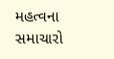મહત્વના સમાચારો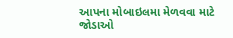આપના મોબાઇલમા મેળવવા માટે જોડાઓ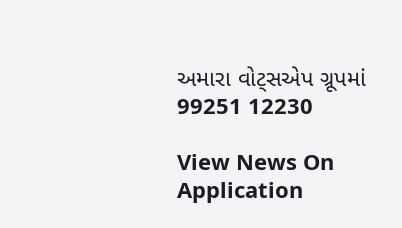અમારા વોટ્સએપ ગ્રૂપમાં  99251 12230

View News On Application